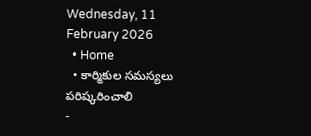Wednesday, 11 February 2026
  • Home
  • కార్మికుల సమస్యలు పరిష్కరించాలి
-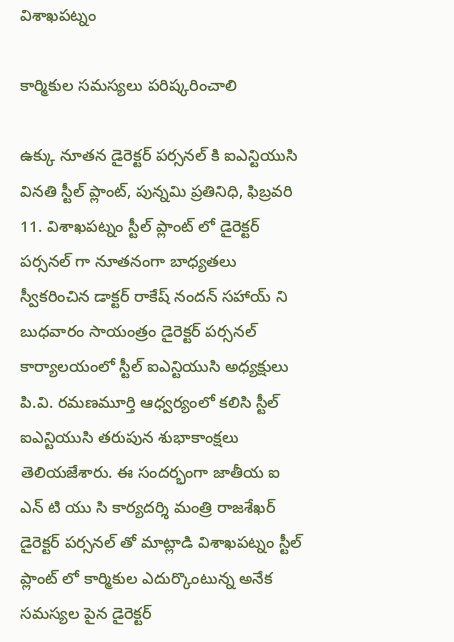విశాఖపట్నం

కార్మికుల సమస్యలు పరిష్కరించాలి

ఉక్కు నూతన డైరెక్టర్ పర్సనల్ కి ఐఎన్టియుసి వినతి స్టీల్ ప్లాంట్, పున్నమి ప్రతినిధి, ఫిబ్రవరి 11. విశాఖపట్నం స్టీల్ ప్లాంట్ లో డైరెక్టర్ పర్సనల్ గా నూతనంగా బాధ్యతలు స్వీకరించిన డాక్టర్ రాకేష్ నందన్ సహాయ్ ని బుధవారం సాయంత్రం డైరెక్టర్ పర్సనల్ కార్యాలయంలో స్టీల్ ఐఎన్టియుసి అధ్యక్షులు పి.వి. రమణమూర్తి ఆధ్వర్యంలో కలిసి స్టీల్ ఐఎన్టియుసి తరుపున శుభాకాంక్షలు తెలియజేశారు. ఈ సందర్భంగా జాతీయ ఐ ఎన్ టి యు సి కార్యదర్శి మంత్రి రాజశేఖర్ డైరెక్టర్ పర్సనల్ తో మాట్లాడి విశాఖపట్నం స్టీల్ ప్లాంట్ లో కార్మికుల ఎదుర్కొంటున్న అనేక సమస్యల పైన డైరెక్టర్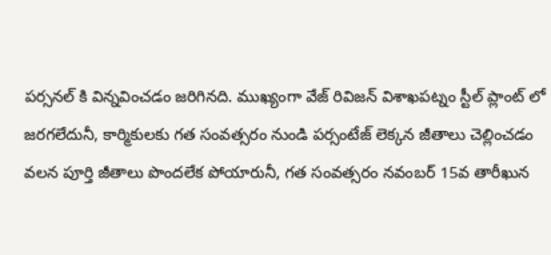పర్సనల్ కి విన్నవించడం జరిగినది. ముఖ్యంగా వేజ్ రివిజన్ విశాఖపట్నం స్టీల్ ప్లాంట్ లో జరగలేదునీ, కార్మికులకు గత సంవత్సరం నుండి పర్సంటేజ్ లెక్కన జీతాలు చెల్లించడం వలన పూర్తి జీతాలు పొందలేక పోయారునీ, గత సంవత్సరం నవంబర్ 15వ తారీఖున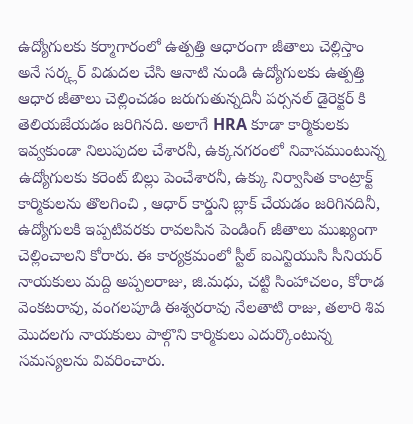ఉద్యోగులకు కర్మాగారంలో ఉత్పత్తి ఆధారంగా జీతాలు చెల్లిస్తాం అనే సర్క్లర్ విడుదల చేసి ఆనాటి నుండి ఉద్యోగులకు ఉత్పత్తి ఆధార జీతాలు చెల్లించడం జరుగుతున్నదినీ పర్సనల్ డైరెక్టర్ కి తెలియజేయడం జరిగినది. అలాగే HRA కూడా కార్మికులకు ఇవ్వకుండా నిలుపుదల చేశారనీ, ఉక్కనగరంలో నివాసముంటున్న ఉద్యోగులకు కరెంట్ బిల్లు పెంచేశారనీ, ఉక్కు నిర్వాసిత కాంట్రాక్ట్ కార్మికులను తొలగించి , ఆధార్ కార్డుని బ్లాక్ చేయడం జరిగినదినీ, ఉద్యోగులకి ఇప్పటివరకు రావలసిన పెండింగ్ జీతాలు ముఖ్యంగా చెల్లించాలని కోరారు. ఈ కార్యక్రమంలో స్టీల్ ఐఎన్టియుసి సీనియర్ నాయకులు మద్ది అప్పలరాజు, జి.మధు, చట్టి సింహాచలం, కోరాడ వెంకటరావు, వంగలపూడి ఈశ్వరరావు నేలతాటి రాజు, తలారి శివ మొదలగు నాయకులు పాల్గొని కార్మికులు ఎదుర్కొంటున్న సమస్యలను వివరించారు.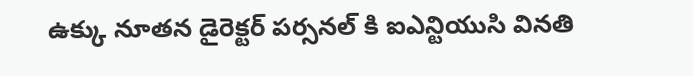ఉక్కు నూతన డైరెక్టర్ పర్సనల్ కి ఐఎన్టియుసి వినతి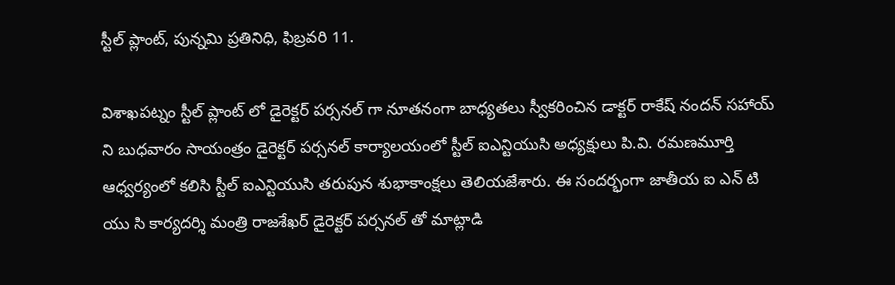స్టీల్ ప్లాంట్, పున్నమి ప్రతినిధి, ఫిబ్రవరి 11.

విశాఖపట్నం స్టీల్ ప్లాంట్ లో డైరెక్టర్ పర్సనల్ గా నూతనంగా బాధ్యతలు స్వీకరించిన డాక్టర్ రాకేష్ నందన్ సహాయ్ ని బుధవారం సాయంత్రం డైరెక్టర్ పర్సనల్ కార్యాలయంలో స్టీల్ ఐఎన్టియుసి అధ్యక్షులు పి.వి. రమణమూర్తి ఆధ్వర్యంలో కలిసి స్టీల్ ఐఎన్టియుసి తరుపున శుభాకాంక్షలు తెలియజేశారు. ఈ సందర్భంగా జాతీయ ఐ ఎన్ టి యు సి కార్యదర్శి మంత్రి రాజశేఖర్ డైరెక్టర్ పర్సనల్ తో మాట్లాడి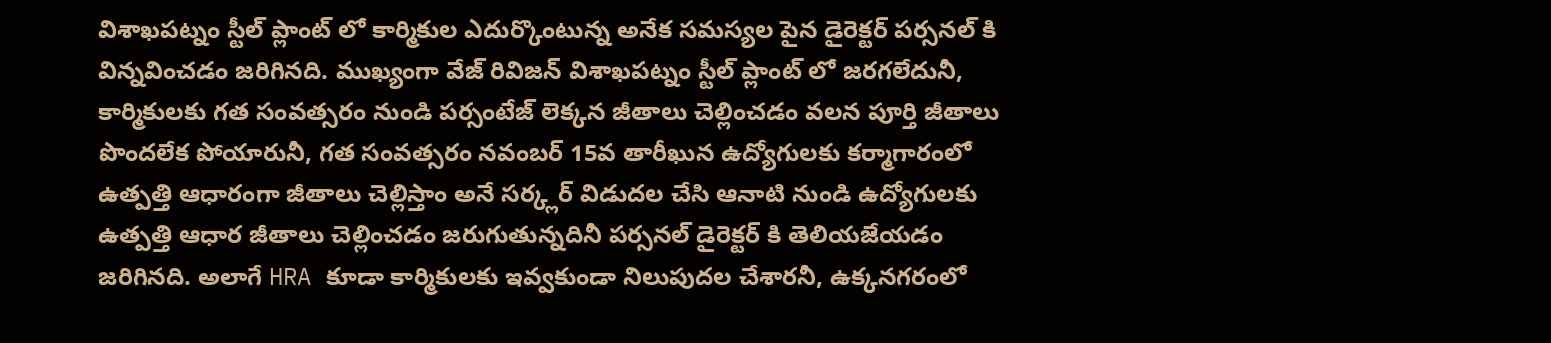విశాఖపట్నం స్టీల్ ప్లాంట్ లో కార్మికుల ఎదుర్కొంటున్న అనేక సమస్యల పైన డైరెక్టర్ పర్సనల్ కి విన్నవించడం జరిగినది. ముఖ్యంగా వేజ్ రివిజన్ విశాఖపట్నం స్టీల్ ప్లాంట్ లో జరగలేదునీ, కార్మికులకు గత సంవత్సరం నుండి పర్సంటేజ్ లెక్కన జీతాలు చెల్లించడం వలన పూర్తి జీతాలు పొందలేక పోయారునీ, గత సంవత్సరం నవంబర్ 15వ తారీఖున ఉద్యోగులకు కర్మాగారంలో ఉత్పత్తి ఆధారంగా జీతాలు చెల్లిస్తాం అనే సర్క్లర్ విడుదల చేసి ఆనాటి నుండి ఉద్యోగులకు ఉత్పత్తి ఆధార జీతాలు చెల్లించడం జరుగుతున్నదినీ పర్సనల్ డైరెక్టర్ కి తెలియజేయడం జరిగినది. అలాగే HRA కూడా కార్మికులకు ఇవ్వకుండా నిలుపుదల చేశారనీ, ఉక్కనగరంలో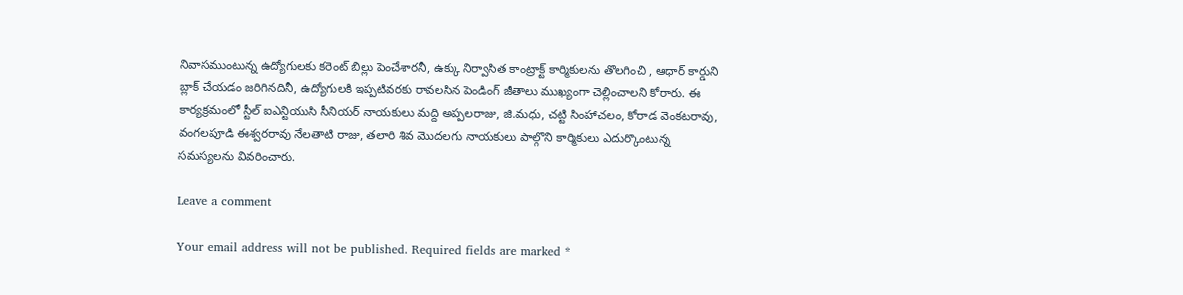నివాసముంటున్న ఉద్యోగులకు కరెంట్ బిల్లు పెంచేశారనీ, ఉక్కు నిర్వాసిత కాంట్రాక్ట్ కార్మికులను తొలగించి , ఆధార్ కార్డుని బ్లాక్ చేయడం జరిగినదినీ, ఉద్యోగులకి ఇప్పటివరకు రావలసిన పెండింగ్ జీతాలు ముఖ్యంగా చెల్లించాలని కోరారు. ఈ కార్యక్రమంలో స్టీల్ ఐఎన్టియుసి సీనియర్ నాయకులు మద్ది అప్పలరాజు, జి.మధు, చట్టి సింహాచలం, కోరాడ వెంకటరావు, వంగలపూడి ఈశ్వరరావు నేలతాటి రాజు, తలారి శివ మొదలగు నాయకులు పాల్గొని కార్మికులు ఎదుర్కొంటున్న సమస్యలను వివరించారు.

Leave a comment

Your email address will not be published. Required fields are marked *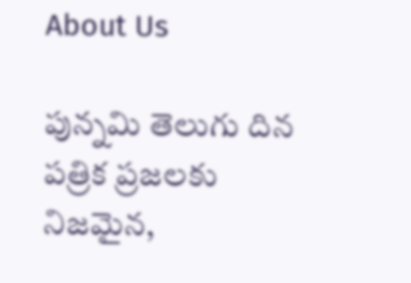About Us

పున్నమి తెలుగు దిన పత్రిక ప్రజలకు నిజమైన,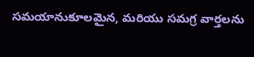సమయానుకూలమైన, మరియు సమగ్ర వార్తలను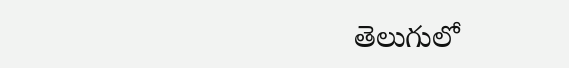తెలుగులో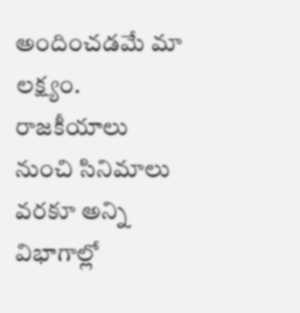అందించడమే మా లక్ష్యం.
రాజకీయాలు నుంచి సినిమాలు వరకూ అన్ని విభాగాల్లో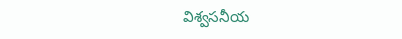విశ్వసనీయ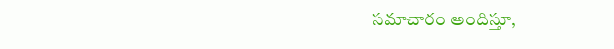సమాచారం అందిస్తూ,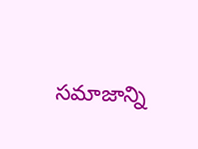సమాజాన్ని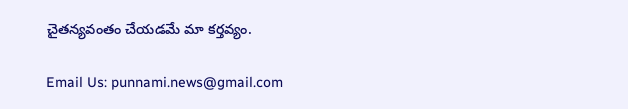చైతన్యవంతం చేయడమే మా కర్తవ్యం.

Email Us: punnami.news@gmail.com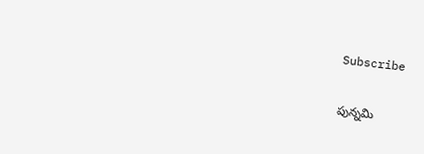Subscribe

పున్నమి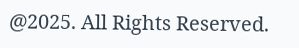@2025. All Rights Reserved.